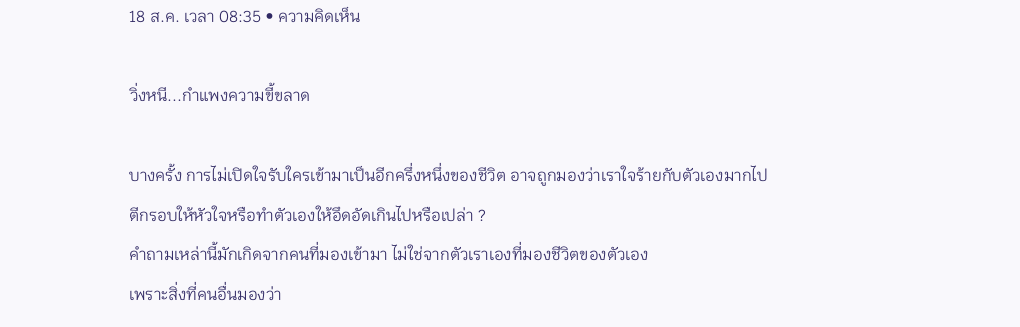18 ส.ค. เวลา 08:35 • ความคิดเห็น

วิ่งหนี...กำแพงความขี้ขลาด

บางครั้ง การไม่เปิดใจรับใครเข้ามาเป็นอีกครึ่งหนึ่งของชีวิต อาจถูกมองว่าเราใจร้ายกับตัวเองมากไป
ตีกรอบให้หัวใจหรือทำตัวเองให้อึดอัดเกินไปหรือเปล่า ?
คำถามเหล่านี้มักเกิดจากคนที่มองเข้ามา ไม่ใช่จากตัวเราเองที่มองชีวิตของตัวเอง
เพราะสิ่งที่คนอื่นมองว่า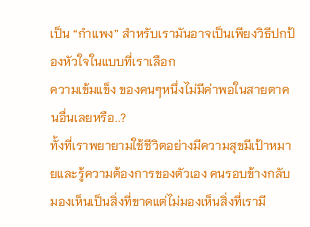เป็น “กำแพง” สำหรับเรามันอาจเป็นเพียงวิธีปกป้องหัวใจในแบบที่เราเลือก
ความเข้มแข็ง ของคนๆหนึ่งไม่มีค่าพอในสายตาคนอื่นเลยหรือ..?
ทั้งที่เราพยายามใช้ชีวิตอย่างมีความสุขมีเป้าหมายและรู้ความต้องการของตัวเอง คนรอบข้างกลับมองเห็นเป็นสิ่งที่ขาดแต่ไม่มองเห็นสิ่งที่เรามี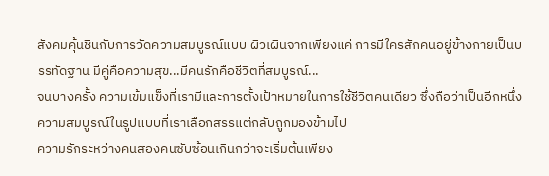สังคมคุ้นชินกับการวัดความสมบูรณ์แบบ ผิวเผินจากเพียงแค่ การมีใครสักคนอยู่ข้างกายเป็นบรรทัดฐาน มีคู่คือความสุข...มีคนรักคือชีวิตที่สมบูรณ์...
จนบางครั้ง ความเข้มแข็งที่เรามีและการตั้งเป้าหมายในการใช้ชีวิตคนเดียว ซึ่งถือว่าเป็นอีกหนึ่งความสมบูรณ์ในรูปแบบที่เราเลือกสรรแต่กลับถูกมองข้ามไป
ความรักระหว่างคนสองคนซับซ้อนเกินกว่าจะเริ่มต้นเพียง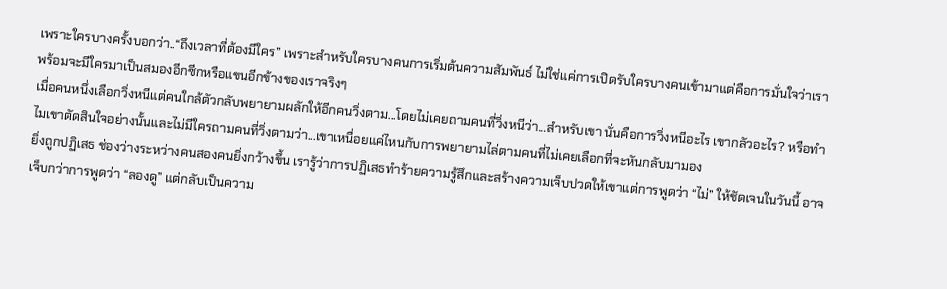เพราะใครบางครั้งบอกว่า..“ถึงเวลาที่ต้องมีใคร” เพราะสำหรับใครบางคนการเริ่มต้นความสัมพันธ์ ไม่ใช่แค่การเปิดรับใครบางคนเข้ามาแต่คือการมั่นใจว่าเราพร้อมจะมีใครมาเป็นสมองอีกซีกหรือแขนอีกข้างของเราจริงๆ
เมื่อคนหนึ่งเลือกวิ่งหนีแต่คนใกล้ตัวกลับพยายามผลักให้อีกคนวิ่งตาม...โดยไม่เคยถามคนที่วิ่งหนีว่า...สำหรับเขา นั่นคือการวิ่งหนีอะไร เขากลัวอะไร? หรือทำไมเขาตัดสินใจอย่างนั้นและไม่มีใครถามคนที่วิ่งตามว่า...เขาเหนื่อยแค่ไหนกับการพยายามไล่ตามคนที่ไม่เคยเลือกที่จะหันกลับมามอง
ยิ่งถูกปฏิเสธ ช่องว่างระหว่างคนสองคนยิ่งกว้างขึ้น เรารู้ว่าการปฏิเสธทำร้ายความรู้สึกและสร้างความเจ็บปวดให้เขาแต่การพูดว่า “ไม่” ให้ชัดเจนในวันนี้ อาจเจ็บกว่าการพูดว่า “ลองดู” แต่กลับเป็นความ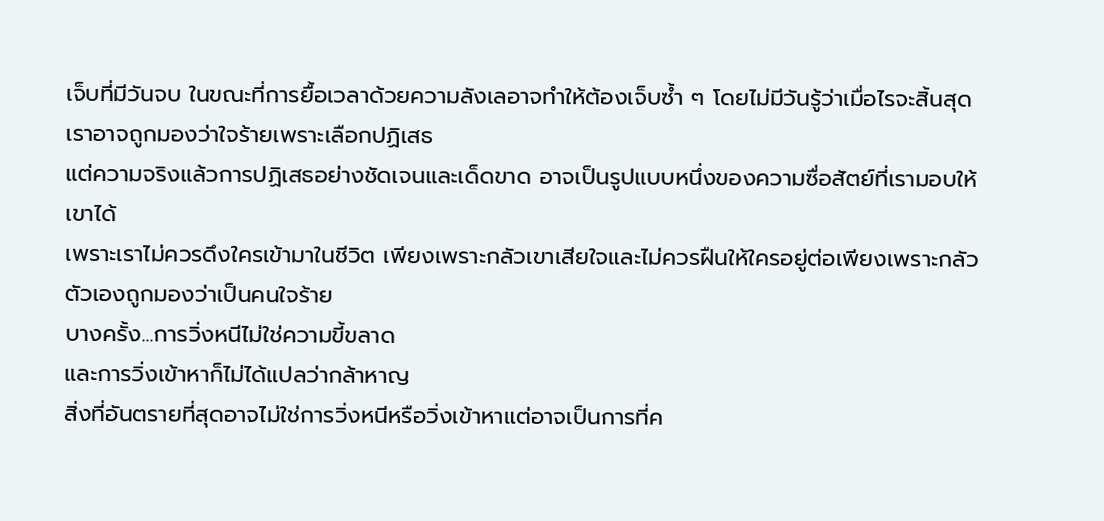เจ็บที่มีวันจบ ในขณะที่การยื้อเวลาด้วยความลังเลอาจทำให้ต้องเจ็บซ้ำ ๆ โดยไม่มีวันรู้ว่าเมื่อไรจะสิ้นสุด
เราอาจถูกมองว่าใจร้ายเพราะเลือกปฏิเสธ
แต่ความจริงแล้วการปฏิเสธอย่างชัดเจนและเด็ดขาด อาจเป็นรูปแบบหนึ่งของความซื่อสัตย์ที่เรามอบให้เขาได้
เพราะเราไม่ควรดึงใครเข้ามาในชีวิต เพียงเพราะกลัวเขาเสียใจและไม่ควรฝืนให้ใครอยู่ต่อเพียงเพราะกลัวตัวเองถูกมองว่าเป็นคนใจร้าย
บางครั้ง...การวิ่งหนีไม่ใช่ความขี้ขลาด
และการวิ่งเข้าหาก็ไม่ได้แปลว่ากล้าหาญ
สิ่งที่อันตรายที่สุดอาจไม่ใช่การวิ่งหนีหรือวิ่งเข้าหาแต่อาจเป็นการที่ค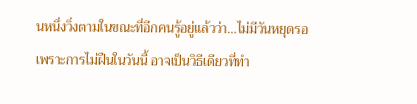นหนึ่งวิ่งตามในขณะที่อีกคนรู้อยู่แล้วว่า…ไม่มีวันหยุดรอ
เพราะการไม่ฝืนในวันนี้ อาจเป็นวิธีเดียวที่ทำ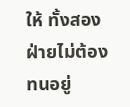ให้ ทั้งสองฝ่ายไม่ต้องทนอยู่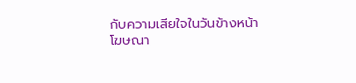กับความเสียใจในวันข้างหน้า
โฆษณา